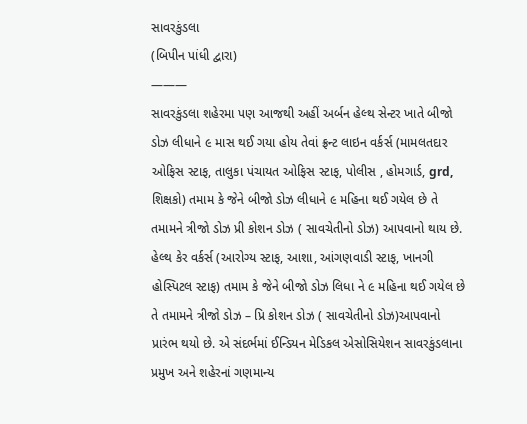સાવરકુંડલા
(બિપીન પાંધી દ્વારા)
———
સાવરકુંડલા શહેરમા પણ આજથી અહીં અર્બન હેલ્થ સેન્ટર ખાતે બીજો ડોઝ લીધાને ૯ માસ થઈ ગયા હોય તેવાં ફ્રન્ટ લાઇન વર્કર્સ (મામલતદાર ઓફિસ સ્ટાફ, તાલુકા પંચાયત ઓફિસ સ્ટાફ, પોલીસ , હોમગાર્ડ, grd, શિક્ષકો) તમામ કે જેને બીજો ડોઝ લીધાને ૯ મહિના થઈ ગયેલ છે તે તમામને ત્રીજો ડોઝ પ્રી કોશન ડોઝ ( સાવચેતીનો ડોઝ) આપવાનો થાય છે. હેલ્થ કેર વર્કર્સ (આરોગ્ય સ્ટાફ, આશા, આંગણવાડી સ્ટાફ, ખાનગી હોસ્પિટલ સ્ટાફ) તમામ કે જેને બીજો ડોઝ લિધા ને ૯ મહિના થઈ ગયેલ છે તે તમામને ત્રીજો ડોઝ – પ્રિ કોશન ડોઝ ( સાવચેતીનો ડોઝ)આપવાનો પ્રારંભ થયો છે. એ સંદર્ભમાં ઈન્ડિયન મેડિકલ એસોસિયેશન સાવરકુંડલાના પ્રમુખ અને શહેરનાં ગણમાન્ય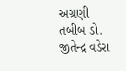અગ્રણી તબીબ ડો. જીતેન્દ્ર વડેરા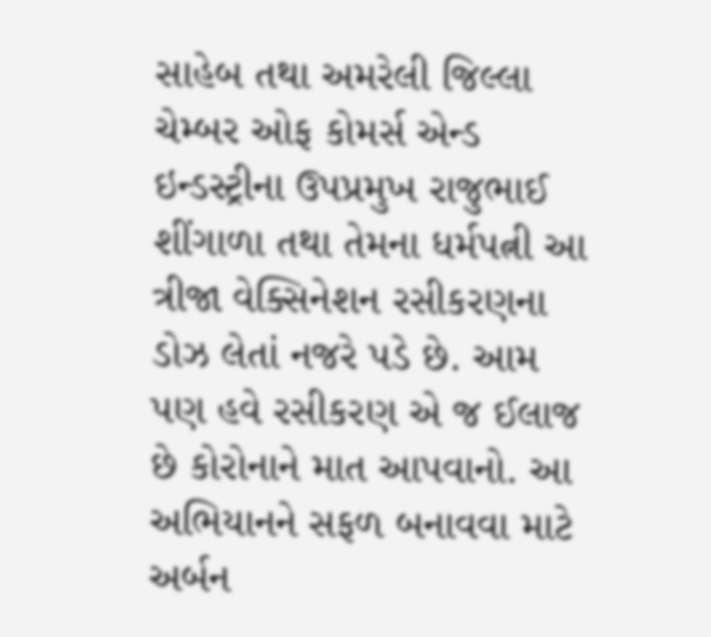સાહેબ તથા અમરેલી જિલ્લા ચેમ્બર ઓફ કોમર્સ એન્ડ ઇન્ડસ્ટ્રીના ઉપપ્રમુખ રાજુભાઈ શીંગાળા તથા તેમના ધર્મપત્ની આ ત્રીજા વેક્સિનેશન રસીકરણના ડોઝ લેતાં નજરે પડે છે. આમ પણ હવે રસીકરણ એ જ ઈલાજ છે કોરોનાને માત આપવાનો. આ અભિયાનને સફળ બનાવવા માટે અર્બન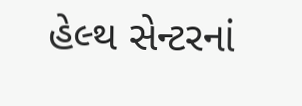હેલ્થ સેન્ટરનાં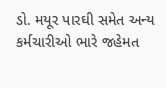ડો. મયૂર પારઘી સમેત અન્ય કર્મચારીઓ ભારે જહેમત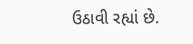ઉઠાવી રહ્યાં છે.